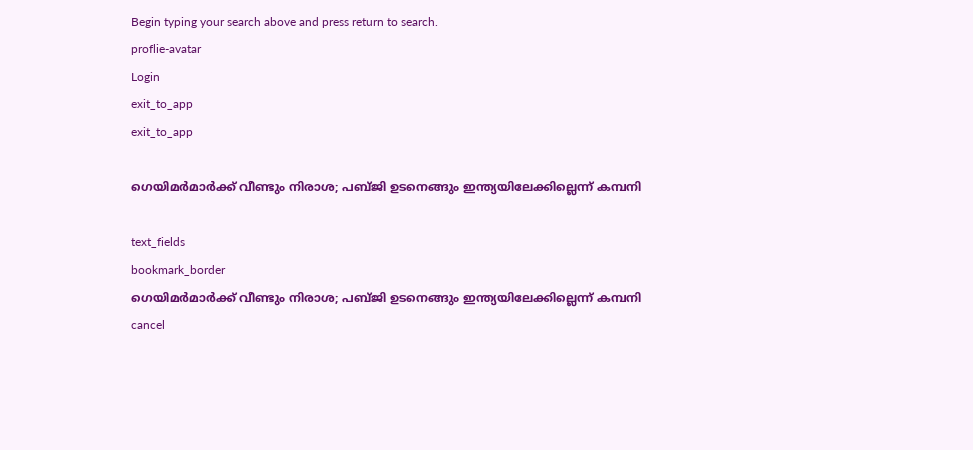Begin typing your search above and press return to search.
proflie-avatar
Login
exit_to_app
exit_to_app

ഗെയിമർമാർക്ക് വീണ്ടും നിരാശ; പബ്ജി ഉടനെങ്ങും ഇന്ത്യയിലേക്കില്ലെന്ന് കമ്പനി

text_fields
bookmark_border
ഗെയിമർമാർക്ക് വീണ്ടും നിരാശ; പബ്ജി ഉടനെങ്ങും ഇന്ത്യയിലേക്കില്ലെന്ന് കമ്പനി
cancel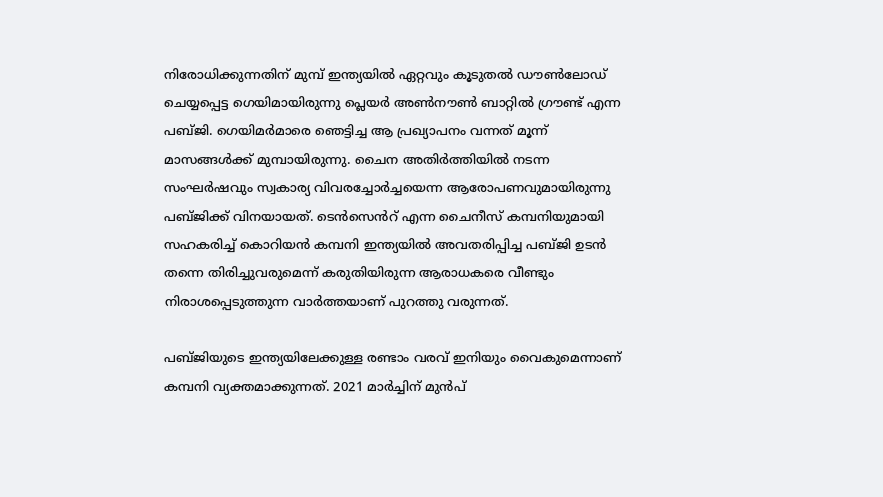നിരോധിക്കുന്നതിന് മുമ്പ് ഇന്ത്യയിൽ ഏറ്റവും കൂടുതൽ ഡൗൺലോഡ് ചെയ്യപ്പെട്ട ഗെയിമായിരുന്നു പ്ലെയർ അൺനൗൺ ബാറ്റിൽ ഗ്രൗണ്ട് എന്ന പബ്ജി. ഗെയിമർമാരെ ഞെട്ടിച്ച ആ പ്രഖ്യാപനം വന്നത് മൂന്ന് മാസങ്ങൾക്ക് മുമ്പായിരുന്നു. ചൈന അതിർത്തിയിൽ നടന്ന സംഘർഷവും സ്വകാര്യ വിവരച്ചോർച്ചയെന്ന ആരോപണവുമായിരുന്നു പബ്ജിക്ക് വിനയായത്. ടെൻസെൻറ് എന്ന ചൈനീസ് കമ്പനിയുമായി സഹകരിച്ച് കൊറിയൻ കമ്പനി ഇന്ത്യയിൽ അവതരിപ്പിച്ച പബ്ജി ഉടൻ തന്നെ തിരിച്ചുവരുമെന്ന് കരുതിയിരുന്ന ആരാധകരെ വീണ്ടും നിരാശപ്പെടുത്തുന്ന വാര്‍ത്തയാണ് പുറത്തു വരുന്നത്.

പബ്ജിയുടെ ഇന്ത്യയിലേക്കുള്ള രണ്ടാം വരവ് ഇനിയും വൈകുമെന്നാണ് കമ്പനി വ്യക്തമാക്കുന്നത്. 2021 മാർച്ചിന് മുൻപ്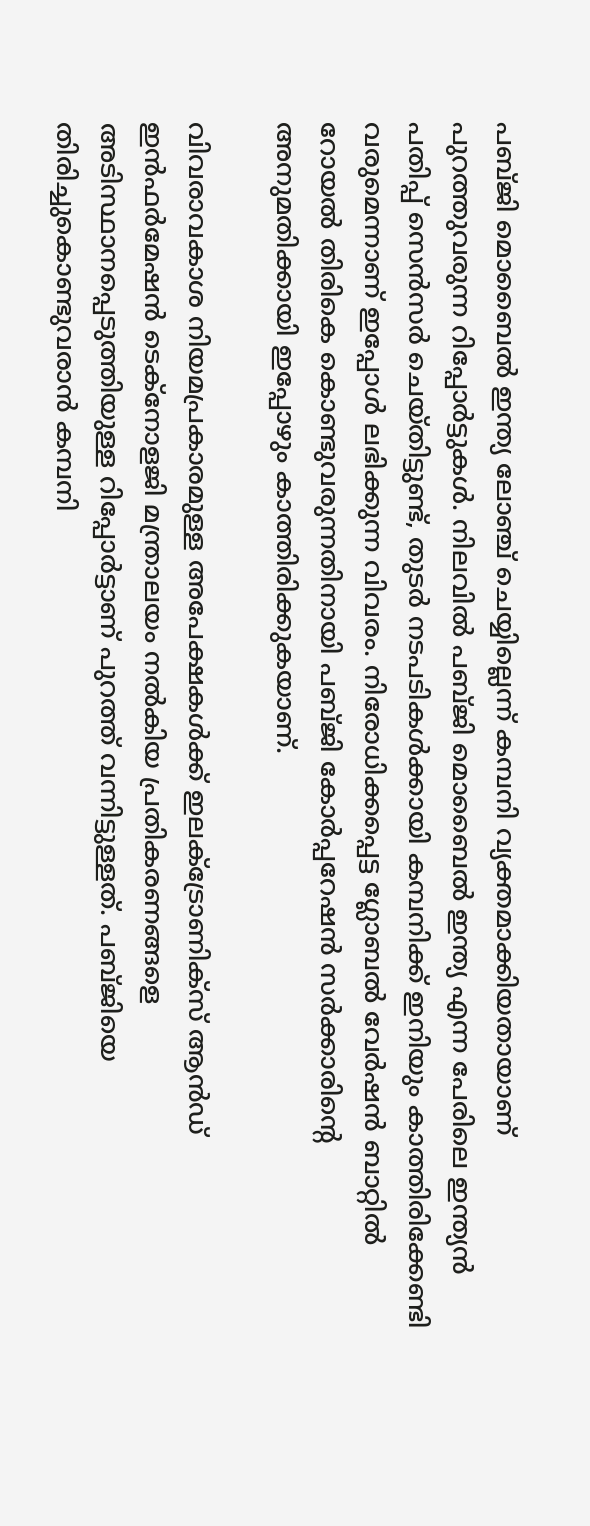പബ്ജി മൊബൈൽ ഇന്ത്യ ലോഞ്ച് ചെയ്യില്ലെന്ന് കമ്പനി വ്യക്തമാക്കിയതായാണ് പുറത്തുവരുന്ന റിപ്പോർട്ടുകള്‍. നിലവില്‍ പബ്ജി മൊബൈൽ ഇന്ത്യ എന്ന പേരിലെ ഇന്ത്യൻ പതിപ്പ് സെൻസർ ചെയ്തിട്ടുണ്ട്, തുടർ നടപടികൾക്കായി കമ്പനിക്ക് ഇനിയും കാത്തിരിക്കേണ്ടി വരുമെന്നാണ് ഇപ്പോള്‍ ലഭിക്കുന്ന വിവരം. നിരോധിക്കപ്പെട്ട ഗ്ലോബൽ വേർഷൻ ബാറ്റിൽ റോയൽ തിരികെ കൊണ്ടുവരുന്നതിനായി പബ്ജി കോർപ്പറേഷൻ സർക്കാരിന്‍റെ അനുമതിക്കായി ഇപ്പോഴും കാത്തിരിക്കുകയാണ്.

വിവരാവകാശ നിയമപ്രകാരമുള്ള അപേക്ഷകൾക്ക് ഇലക്‌ട്രോണിക്‌സ് ആൻഡ് ഇൻഫർമേഷൻ ടെക്‌നോളജി മന്ത്രാലയം നൽകിയ പ്രതികരണങ്ങളെ അടിസ്ഥാനപ്പെടുത്തിയുള്ള റിപ്പോർട്ടാണ് പുറത്ത് വന്നിട്ടുള്ളത്. പബ്ജിയെ തിരിച്ചുകൊണ്ടുവരാന്‍ കമ്പനി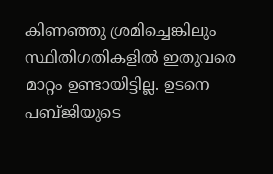കിണഞ്ഞു ശ്രമിച്ചെങ്കിലും സ്ഥിതിഗതികളിൽ ഇതുവരെ മാറ്റം ഉണ്ടായിട്ടില്ല. ഉടനെ പബ്ജിയുടെ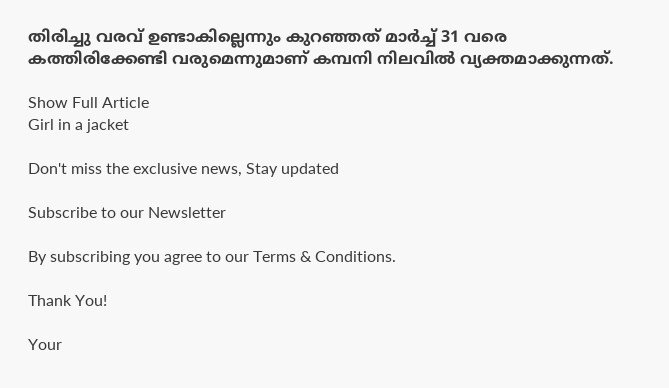തിരിച്ചു വരവ് ഉണ്ടാകില്ലെന്നും കുറഞ്ഞത് മാർച്ച് 31 വരെ കത്തിരിക്കേണ്ടി വരുമെന്നുമാണ് കമ്പനി നിലവില്‍ വ്യക്തമാക്കുന്നത്.

Show Full Article
Girl in a jacket

Don't miss the exclusive news, Stay updated

Subscribe to our Newsletter

By subscribing you agree to our Terms & Conditions.

Thank You!

Your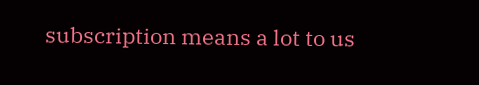subscription means a lot to us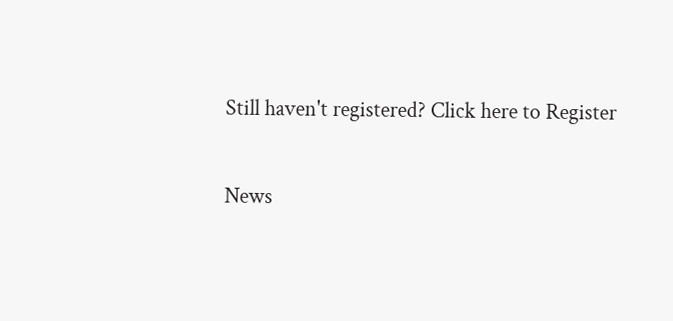Still haven't registered? Click here to Register

News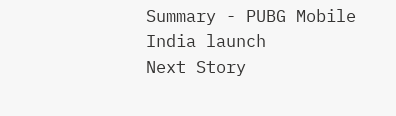Summary - PUBG Mobile India launch
Next Story